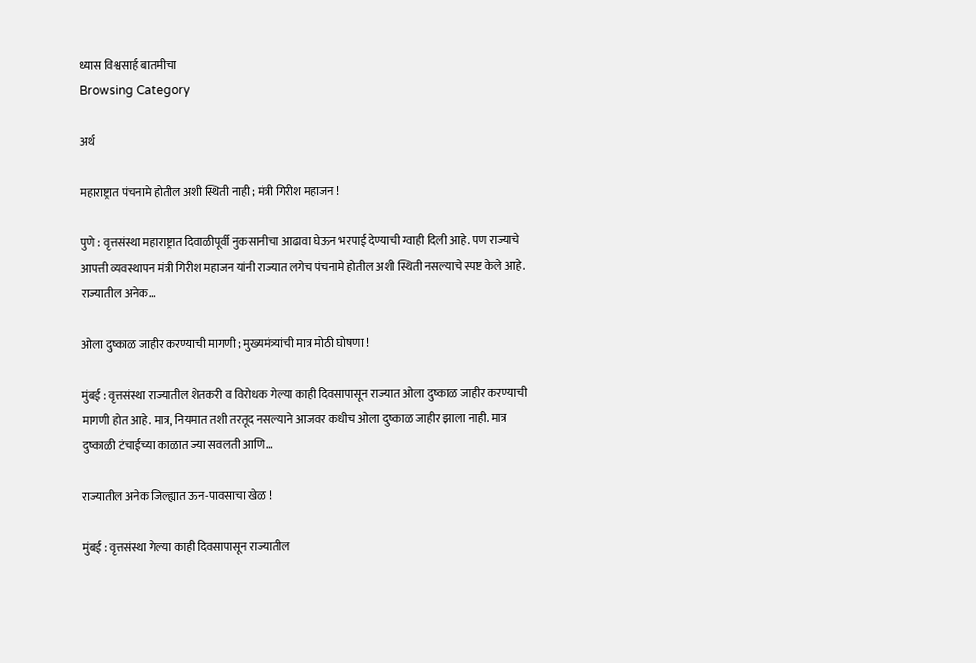ध्यास विश्वसार्ह बातमीचा
Browsing Category

अर्थ

महाराष्ट्रात पंचनामे होतील अशी स्थिती नाही ; मंत्री गिरीश महाजन !

पुणे : वृत्तसंस्था महाराष्ट्रात दिवाळीपूर्वी नुकसानीचा आढावा घेऊन भरपाई देण्याची ग्वाही दिली आहे. पण राज्याचे आपत्ती व्यवस्थापन मंत्री गिरीश महाजन यांनी राज्यात लगेच पंचनामे होतील अशी स्थिती नसल्याचे स्पष्ट केले आहे. राज्यातील अनेक…

ओला दुष्काळ जाहीर करण्याची मागणी ; मुख्यमंत्र्यांची मात्र मोठी घोषणा !

मुंबई : वृत्तसंस्था राज्यातील शेतकरी व विरोधक गेल्या काही दिवसापासून राज्यात ओला दुष्काळ जाहीर करण्याची मागणी होत आहे. मात्र, नियमात तशी तरतूद नसल्याने आजवर कधीच ओला दुष्काळ जाहीर झाला नाही. मात्र दुष्काळी टंचाईच्या काळात ज्या सवलती आणि…

राज्यातील अनेक जिल्ह्यात ऊन-पावसाचा खेळ !

मुंबई : वृत्तसंस्था गेल्या काही दिवसापासून राज्यातील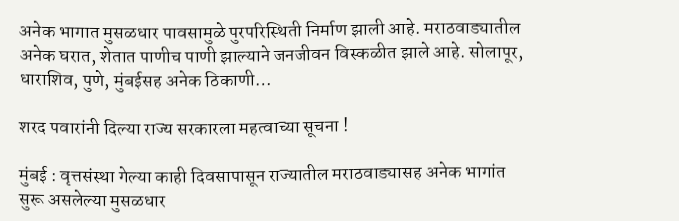अनेक भागात मुसळधार पावसामुळे पुरपरिस्थिती निर्माण झाली आहे. मराठवाड्यातील अनेक घरात, शेतात पाणीच पाणी झाल्याने जनजीवन विस्कळीत झाले आहे. सोलापूर, धाराशिव, पुणे, मुंबईसह अनेक ठिकाणी…

शरद पवारांनी दिल्या राज्य सरकारला महत्वाच्या सूचना !

मुंबई : वृत्तसंस्था गेल्या काही दिवसापासून राज्यातील मराठवाड्यासह अनेक भागांत सुरू असलेल्या मुसळधार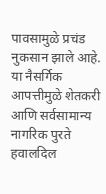पावसामुळे प्रचंड नुकसान झाले आहे. या नैसर्गिक आपत्तीमुळे शेतकरी आणि सर्वसामान्य नागरिक पुरते हवालदिल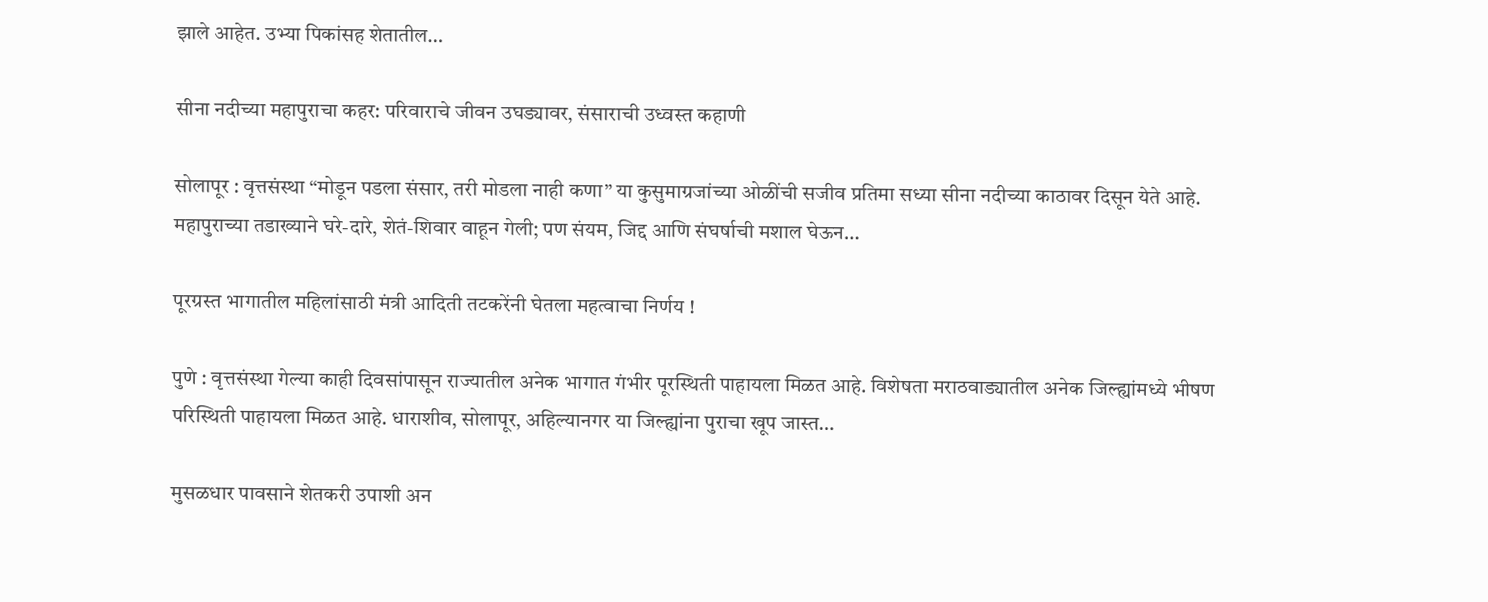झाले आहेत. उभ्या पिकांसह शेतातील…

सीना नदीच्या महापुराचा कहर: परिवाराचे जीवन उघड्यावर, संसाराची उध्वस्त कहाणी

सोलापूर : वृत्तसंस्था “मोडून पडला संसार, तरी मोडला नाही कणा” या कुसुमाग्रजांच्या ओळींची सजीव प्रतिमा सध्या सीना नदीच्या काठावर दिसून येते आहे. महापुराच्या तडाख्याने घरे-दारे, शेतं-शिवार वाहून गेली; पण संयम, जिद्द आणि संघर्षाची मशाल घेऊन…

पूरग्रस्त भागातील महिलांसाठी मंत्री आदिती तटकरेंनी घेतला महत्वाचा निर्णय !

पुणे : वृत्तसंस्था गेल्या काही दिवसांपासून राज्यातील अनेक भागात गंभीर पूरस्थिती पाहायला मिळत आहे. विशेषता मराठवाड्यातील अनेक जिल्ह्यांमध्ये भीषण परिस्थिती पाहायला मिळत आहे. धाराशीव, सोलापूर, अहिल्यानगर या जिल्ह्यांना पुराचा खूप जास्त…

मुसळधार पावसाने शेतकरी उपाशी अन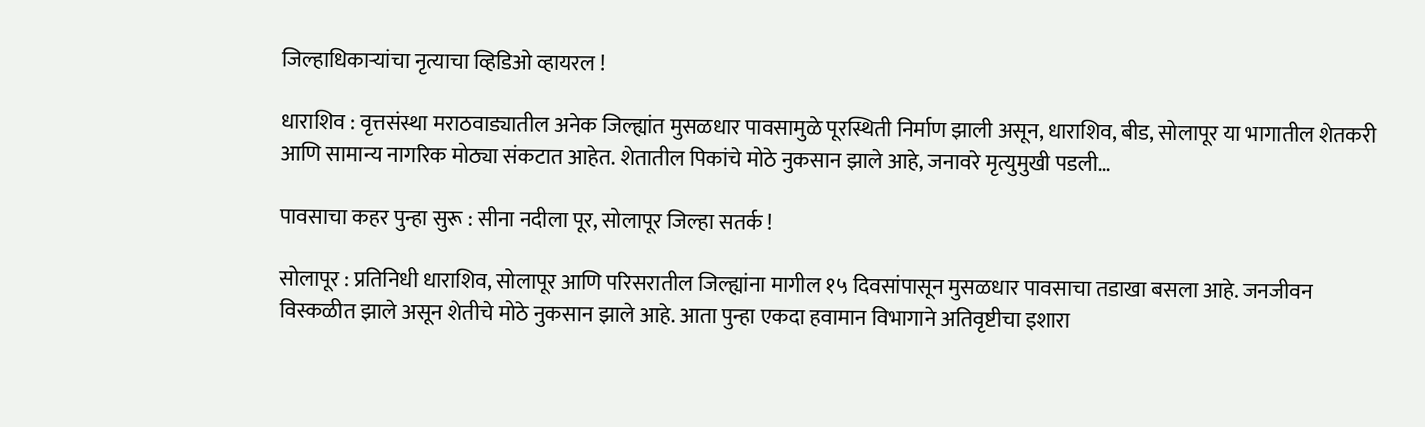जिल्हाधिकाऱ्यांचा नृत्याचा व्हिडिओ व्हायरल !

धाराशिव : वृत्तसंस्था मराठवाड्यातील अनेक जिल्ह्यांत मुसळधार पावसामुळे पूरस्थिती निर्माण झाली असून, धाराशिव, बीड, सोलापूर या भागातील शेतकरी आणि सामान्य नागरिक मोठ्या संकटात आहेत. शेतातील पिकांचे मोठे नुकसान झाले आहे, जनावरे मृत्युमुखी पडली…

पावसाचा कहर पुन्हा सुरू : सीना नदीला पूर, सोलापूर जिल्हा सतर्क !

सोलापूर : प्रतिनिधी धाराशिव, सोलापूर आणि परिसरातील जिल्ह्यांना मागील १५ दिवसांपासून मुसळधार पावसाचा तडाखा बसला आहे. जनजीवन विस्कळीत झाले असून शेतीचे मोठे नुकसान झाले आहे. आता पुन्हा एकदा हवामान विभागाने अतिवृष्टीचा इशारा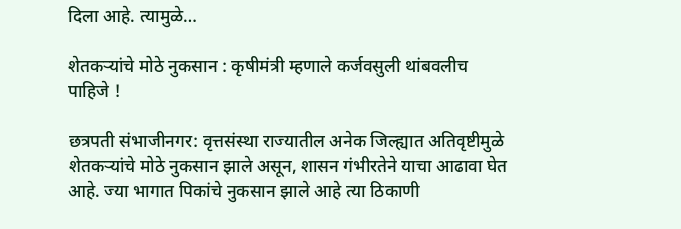दिला आहे. त्यामुळे…

शेतकऱ्यांचे मोठे नुकसान : कृषीमंत्री म्हणाले कर्जवसुली थांबवलीच पाहिजे !

छत्रपती संभाजीनगर: वृत्तसंस्था राज्यातील अनेक जिल्ह्यात अतिवृष्टीमुळे शेतकऱ्यांचे मोठे नुकसान झाले असून, शासन गंभीरतेने याचा आढावा घेत आहे. ज्या भागात पिकांचे नुकसान झाले आहे त्या ठिकाणी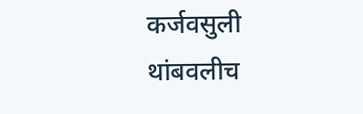कर्जवसुली थांबवलीच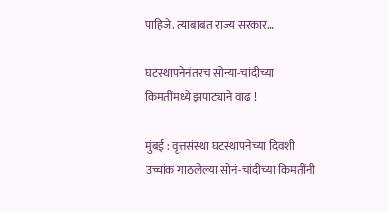पाहिजे. त्याबाबत राज्य सरकार…

घटस्थापनेनंतरच सोन्या-चांदीच्या किमतींमध्ये झपाट्याने वाढ !

मुंबई : वृत्तसंस्था घटस्थापनेच्या दिवशी उच्चांक गाठलेल्या सोनं-चांदीच्या किमतींनी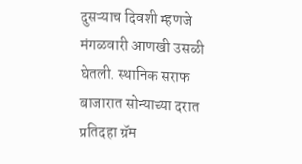दुसऱ्याच दिवशी म्हणजे मंगळवारी आणखी उसळी घेतली. स्थानिक सराफ बाजारात सोन्याच्या दरात प्रतिदहा ग्रॅम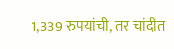1,339 रुपयांची, तर चांदीत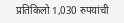प्रतिकिलो 1,030 रुपयांची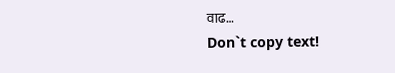वाढ…
Don`t copy text!